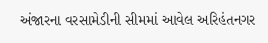અંજારના વરસામેડીની સીમમાં આવેલ અરિહંતનગર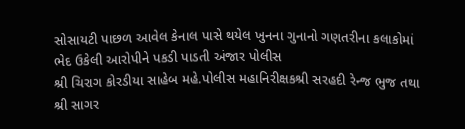સોસાયટી પાછળ આવેલ કેનાલ પાસે થયેલ ખુનના ગુનાનો ગણતરીના કલાકોમાં ભેદ ઉકેલી આરોપીને પકડી પાડતી અંજાર પોલીસ
શ્રી ચિરાગ કોરડીયા સાહેબ મહે.પોલીસ મહાનિરીક્ષકશ્રી સરહદી રેન્જ ભુજ તથા શ્રી સાગર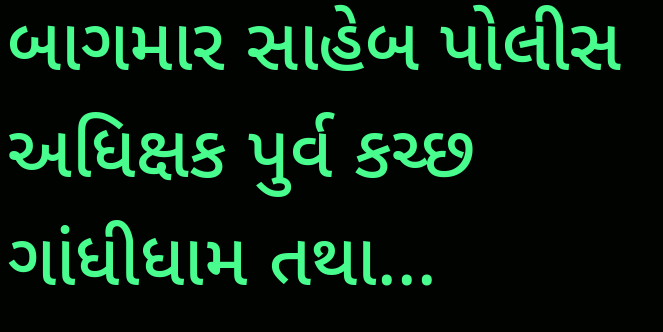બાગમાર સાહેબ પોલીસ અધિક્ષક પુર્વ કચ્છ ગાંધીધામ તથા...